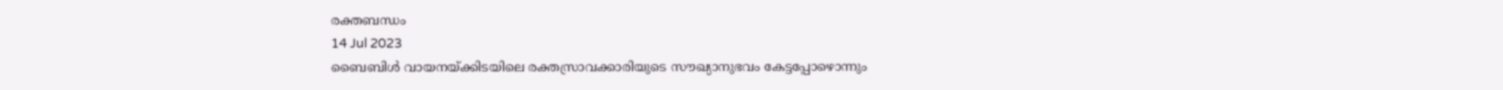രക്തബന്ധം
14 Jul 2023
ബൈബിൾ വായനയ്ക്കിടയിലെ രക്തസ്രാവക്കാരിയുടെ സൗഖ്യാനുഭവം കേട്ടപ്പോഴൊന്നും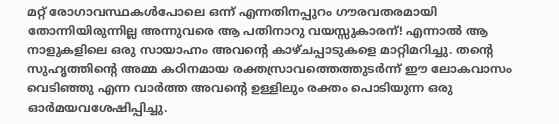മറ്റ് രോഗാവസ്ഥകൾപോലെ ഒന്ന് എന്നതിനപ്പുറം ഗൗരവതരമായി തോന്നിയിരുന്നില്ല അന്നുവരെ ആ പതിനാറു വയസ്സുകാരന്! എന്നാൽ ആ നാളുകളിലെ ഒരു സായാഹ്നം അവന്റെ കാഴ്ചപ്പാടുകളെ മാറ്റിമറിച്ചു. തന്റെ സുഹൃത്തിന്റെ അമ്മ കഠിനമായ രക്തസ്രാവത്തെത്തുടർന്ന് ഈ ലോകവാസം വെടിഞ്ഞു എന്ന വാർത്ത അവന്റെ ഉള്ളിലും രക്തം പൊടിയുന്ന ഒരു ഓർമയവശേഷിപ്പിച്ചു.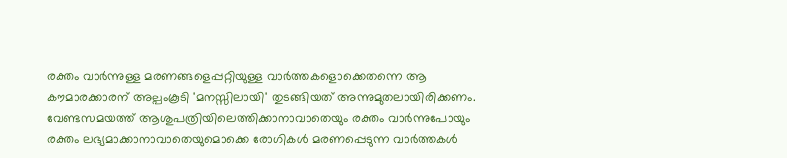രക്തം വാർന്നുള്ള മരണങ്ങളെപ്പറ്റിയുള്ള വാർത്തകളൊക്കെതന്നെ ആ കൗമാരക്കാരന് അല്പംകൂടി 'മനസ്സിലായി' തുടങ്ങിയത് അന്നുമുതലായിരിക്കണം.
വേണ്ടസമയത്ത് ആശുപത്രിയിലെത്തിക്കാനാവാതെയും രക്തം വാർന്നുപോയും രക്തം ലഭ്യമാക്കാനാവാതെയുമൊക്കെ രോഗികൾ മരണപ്പെടുന്ന വാർത്തകൾ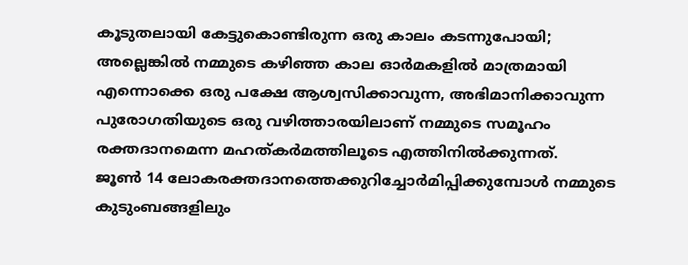കൂടുതലായി കേട്ടുകൊണ്ടിരുന്ന ഒരു കാലം കടന്നുപോയി; അല്ലെങ്കിൽ നമ്മുടെ കഴിഞ്ഞ കാല ഓർമകളിൽ മാത്രമായി എന്നൊക്കെ ഒരു പക്ഷേ ആശ്വസിക്കാവുന്ന, അഭിമാനിക്കാവുന്ന പുരോഗതിയുടെ ഒരു വഴിത്താരയിലാണ് നമ്മുടെ സമൂഹം രക്തദാനമെന്ന മഹത്കർമത്തിലൂടെ എത്തിനിൽക്കുന്നത്.
ജൂൺ 14 ലോകരക്തദാനത്തെക്കുറിച്ചോർമിപ്പിക്കുമ്പോൾ നമ്മുടെ കുടുംബങ്ങളിലും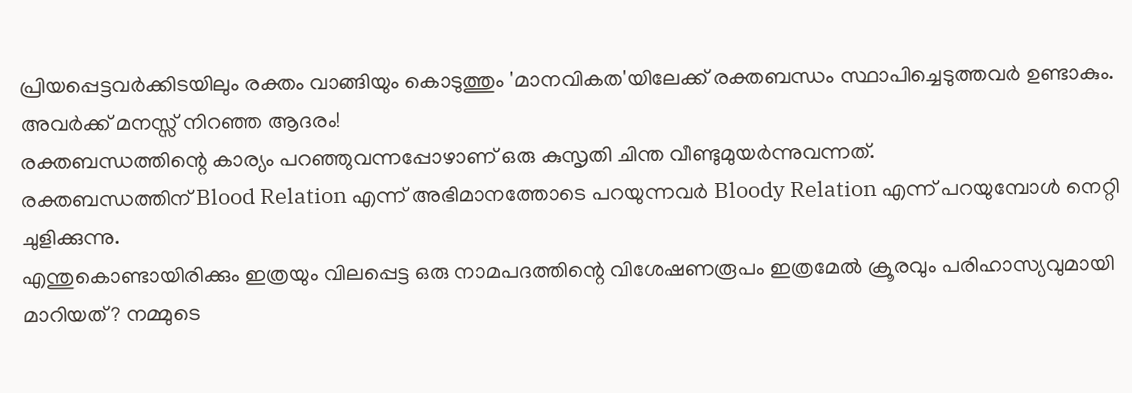പ്രിയപ്പെട്ടവർക്കിടയിലും രക്തം വാങ്ങിയും കൊടുത്തും 'മാനവികത'യിലേക്ക് രക്തബന്ധം സ്ഥാപിച്ചെടുത്തവർ ഉണ്ടാകും.
അവർക്ക് മനസ്സ് നിറഞ്ഞ ആദരം!
രക്തബന്ധത്തിന്റെ കാര്യം പറഞ്ഞുവന്നപ്പോഴാണ് ഒരു കുസൃതി ചിന്ത വീണ്ടുമുയർന്നുവന്നത്.
രക്തബന്ധത്തിന് Blood Relation എന്ന് അഭിമാനത്തോടെ പറയുന്നവർ Bloody Relation എന്ന് പറയുമ്പോൾ നെറ്റി ചുളിക്കുന്നു.
എന്തുകൊണ്ടായിരിക്കും ഇത്രയും വിലപ്പെട്ട ഒരു നാമപദത്തിന്റെ വിശേഷണരൂപം ഇത്രമേൽ ക്രൂരവും പരിഹാസ്യവുമായി മാറിയത്? നമ്മുടെ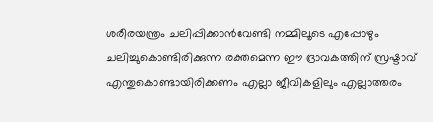ശരീരയന്ത്രം ചലിപ്പിക്കാൻവേണ്ടി നമ്മിലൂടെ എപ്പോഴും ചലിച്ചുകൊണ്ടിരിക്കുന്ന രക്തമെന്ന ഈ ദ്രാവകത്തിന് സ്രഷ്ടാവ് എന്തുകൊണ്ടായിരിക്കണം എല്ലാ ജീവികളിലും എല്ലാത്തരം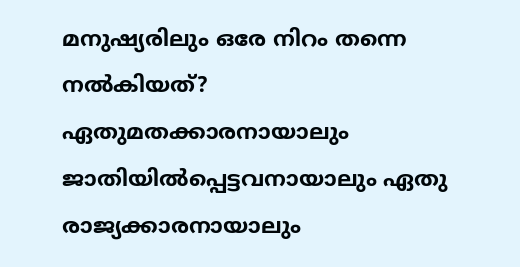മനുഷ്യരിലും ഒരേ നിറം തന്നെ നൽകിയത്?
ഏതുമതക്കാരനായാലും ജാതിയിൽപ്പെട്ടവനായാലും ഏതു രാജ്യക്കാരനായാലും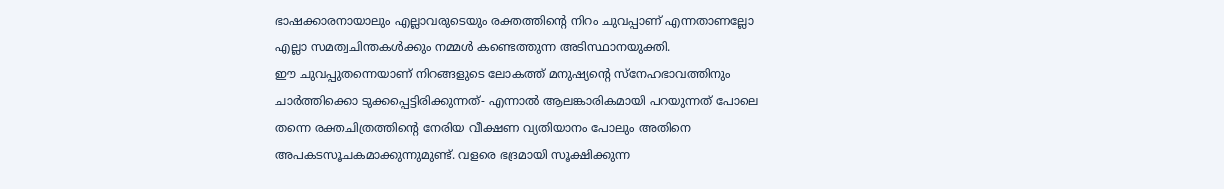ഭാഷക്കാരനായാലും എല്ലാവരുടെയും രക്തത്തിന്റെ നിറം ചുവപ്പാണ് എന്നതാണല്ലോ എല്ലാ സമത്വചിന്തകൾക്കും നമ്മൾ കണ്ടെത്തുന്ന അടിസ്ഥാനയുക്തി.
ഈ ചുവപ്പുതന്നെയാണ് നിറങ്ങളുടെ ലോകത്ത് മനുഷ്യന്റെ സ്നേഹഭാവത്തിനും ചാർത്തിക്കൊ ടുക്കപ്പെട്ടിരിക്കുന്നത്- എന്നാൽ ആലങ്കാരികമായി പറയുന്നത് പോലെ തന്നെ രക്തചിത്രത്തിന്റെ നേരിയ വീക്ഷണ വ്യതിയാനം പോലും അതിനെ അപകടസൂചകമാക്കുന്നുമുണ്ട്. വളരെ ഭദ്രമായി സൂക്ഷിക്കുന്ന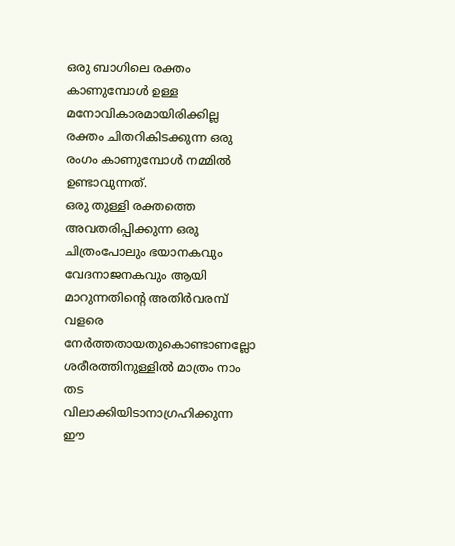ഒരു ബാഗിലെ രക്തം കാണുമ്പോൾ ഉള്ള മനോവികാരമായിരിക്കില്ല രക്തം ചിതറികിടക്കുന്ന ഒരു രംഗം കാണുമ്പോൾ നമ്മിൽ ഉണ്ടാവുന്നത്.
ഒരു തുള്ളി രക്തത്തെ അവതരിപ്പിക്കുന്ന ഒരു ചിത്രംപോലും ഭയാനകവും വേദനാജനകവും ആയി മാറുന്നതിന്റെ അതിർവരമ്പ് വളരെ നേർത്തതായതുകൊണ്ടാണല്ലോ ശരീരത്തിനുള്ളിൽ മാത്രം നാം തട വിലാക്കിയിടാനാഗ്രഹിക്കുന്ന ഈ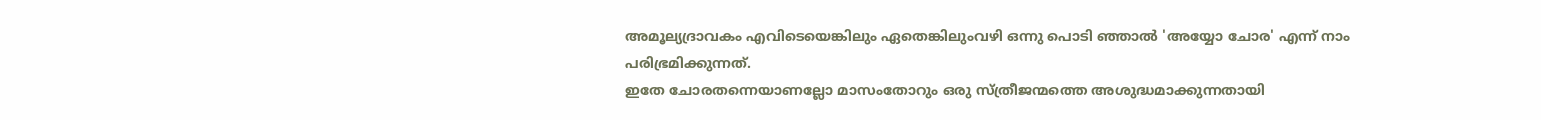അമൂല്യദ്രാവകം എവിടെയെങ്കിലും ഏതെങ്കിലുംവഴി ഒന്നു പൊടി ഞ്ഞാൽ 'അയ്യോ ചോര' എന്ന് നാം പരിഭ്രമിക്കുന്നത്.
ഇതേ ചോരതന്നെയാണല്ലോ മാസംതോറും ഒരു സ്ത്രീജന്മത്തെ അശുദ്ധമാക്കുന്നതായി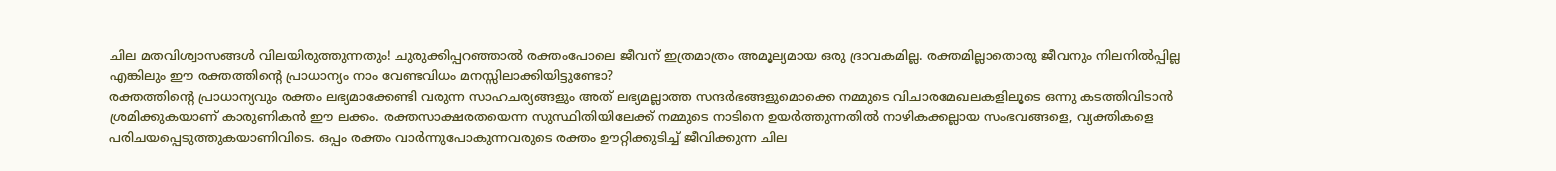ചില മതവിശ്വാസങ്ങൾ വിലയിരുത്തുന്നതും! ചുരുക്കിപ്പറഞ്ഞാൽ രക്തംപോലെ ജീവന് ഇത്രമാത്രം അമൂല്യമായ ഒരു ദ്രാവകമില്ല. രക്തമില്ലാതൊരു ജീവനും നിലനിൽപ്പില്ല എങ്കിലും ഈ രക്തത്തിന്റെ പ്രാധാന്യം നാം വേണ്ടവിധം മനസ്സിലാക്കിയിട്ടുണ്ടോ?
രക്തത്തിന്റെ പ്രാധാന്യവും രക്തം ലഭ്യമാക്കേണ്ടി വരുന്ന സാഹചര്യങ്ങളും അത് ലഭ്യമല്ലാത്ത സന്ദർഭങ്ങളുമൊക്കെ നമ്മുടെ വിചാരമേഖലകളിലൂടെ ഒന്നു കടത്തിവിടാൻ ശ്രമിക്കുകയാണ് കാരുണികൻ ഈ ലക്കം. രക്തസാക്ഷരതയെന്ന സുസ്ഥിതിയിലേക്ക് നമ്മുടെ നാടിനെ ഉയർത്തുന്നതിൽ നാഴികക്കല്ലായ സംഭവങ്ങളെ, വ്യക്തികളെ പരിചയപ്പെടുത്തുകയാണിവിടെ. ഒപ്പം രക്തം വാർന്നുപോകുന്നവരുടെ രക്തം ഊറ്റിക്കുടിച്ച് ജീവിക്കുന്ന ചില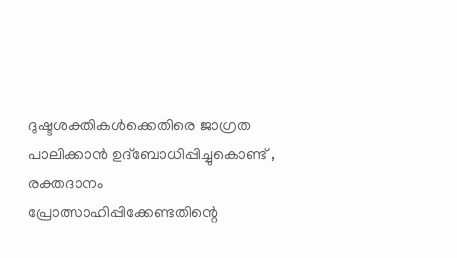ദുഷ്ടശക്തികൾക്കെതിരെ ജാഗ്രത പാലിക്കാൻ ഉദ്ബോധിപ്പിച്ചുകൊണ്ട് , രക്തദാനം പ്രോത്സാഹിപ്പിക്കേണ്ടതിന്റെ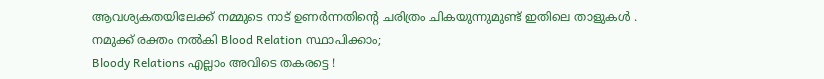ആവശ്യകതയിലേക്ക് നമ്മുടെ നാട് ഉണർന്നതിന്റെ ചരിത്രം ചികയുന്നുമുണ്ട് ഇതിലെ താളുകൾ .
നമുക്ക് രക്തം നൽകി Blood Relation സ്ഥാപിക്കാം;
Bloody Relations എല്ലാം അവിടെ തകരട്ടെ !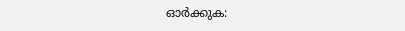ഓർക്കുക: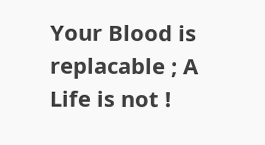Your Blood is replacable ; A Life is not !